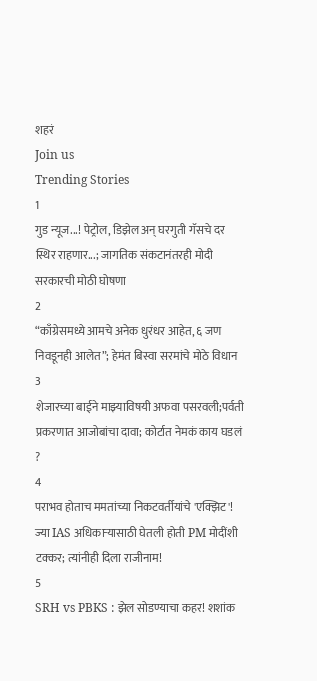शहरं
Join us
Trending Stories
1
गुड न्यूज...! पेट्रोल, डिझेल अन् घरगुती गॅसचे दर स्थिर राहणार...; जागतिक संकटानंतरही मोदी सरकारची मोठी घोषणा
2
“काँग्रेसमध्ये आमचे अनेक धुरंधर आहेत, ६ जण निवडूनही आलेत”; हेमंत बिस्वा सरमांचे मोठे विधान
3
शेजारच्या बाईने माझ्याविषयी अफवा पसरवली;पर्वती प्रकरणात आजोबांचा दावा; कोर्टात नेमकं काय घडलं ?
4
पराभव होताच ममतांच्या निकटवर्तीयांचे 'एक्झिट'! ज्या IAS अधिकाऱ्यासाठी घेतली होती PM मोदींशी टक्कर; त्यांनीही दिला राजीनाम!
5
SRH vs PBKS : झेल सोडण्याचा कहर! शशांक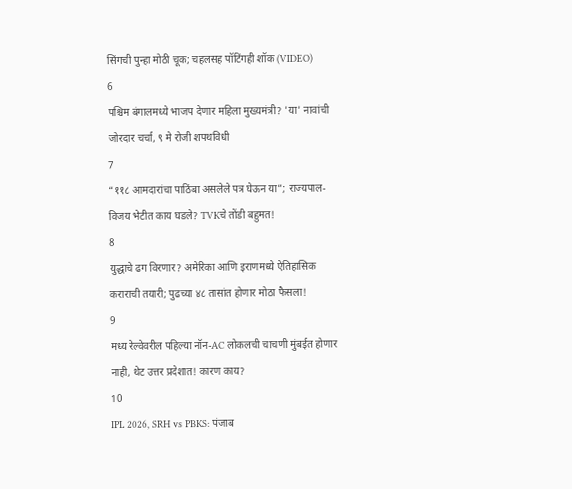सिंगची पुन्हा मोठी चूक; चहलसह पॉटिंगही शॉक (VIDEO)
6
पश्चिम बंगालमध्ये भाजप देणार महिला मुख्यमंत्री? 'या' नावांची जोरदार चर्चा, ९ मे रोजी शपथविधी
7
“११८ आमदारांचा पाठिंबा असलेले पत्र घेऊन या”; राज्यपाल-विजय भेटीत काय घडले? TVKचे तोंडी बहुमत!
8
युद्धाचे ढग विरणार? अमेरिका आणि इराणमध्ये ऐतिहासिक कराराची तयारी; पुढच्या ४८ तासांत होणार मोठा फैसला!
9
मध्य रेल्वेवरील पहिल्या नॉन-AC लोकलची चाचणी मुंबईत होणार नाही, थेट उत्तर प्रदेशात! कारण काय?
10
IPL 2026, SRH vs PBKS: पंजाब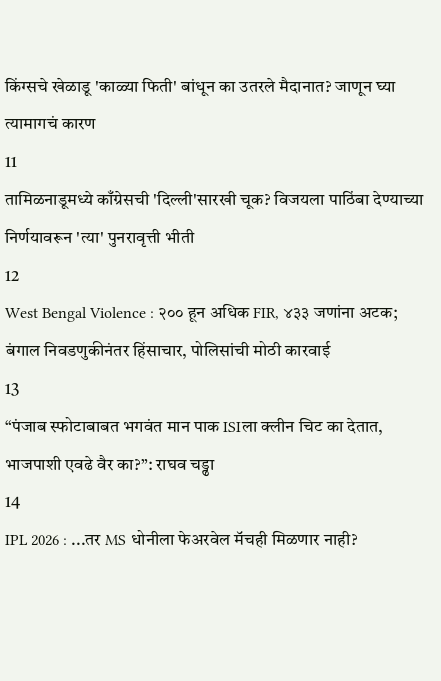किंग्सचे खेळाडू 'काळ्या फिती' बांधून का उतरले मैदानात? जाणून घ्या त्यामागचं कारण
11
तामिळनाडूमध्ये काँग्रेसची 'दिल्ली'सारखी चूक? विजयला पाठिंबा देण्याच्या निर्णयावरून 'त्या' पुनरावृत्ती भीती
12
West Bengal Violence : २०० हून अधिक FIR, ४३३ जणांना अटक; बंगाल निवडणुकीनंतर हिंसाचार, पोलिसांची मोठी कारवाई
13
“पंजाब स्फोटाबाबत भगवंत मान पाक ISIला क्लीन चिट का देतात, भाजपाशी एवढे वैर का?”: राघव चड्ढा
14
IPL 2026 : ...तर MS धोनीला फेअरवेल मॅचही मिळणार नाही?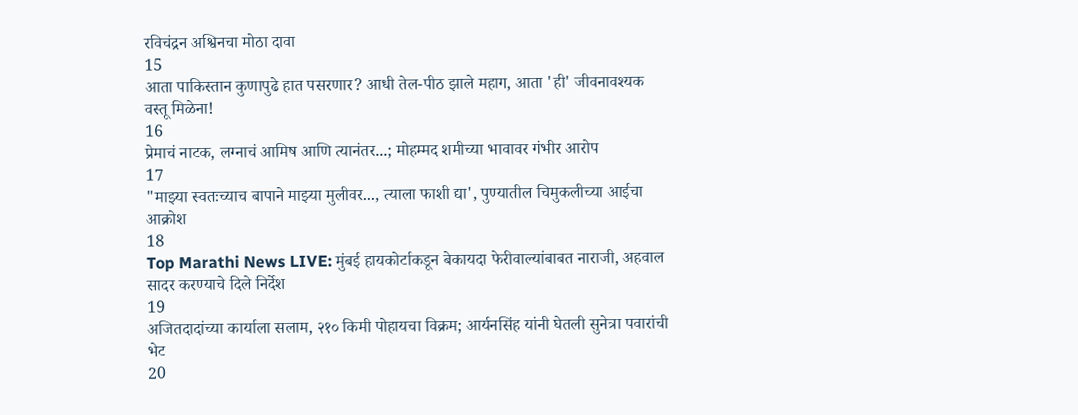रविचंद्रन अश्विनचा मोठा दावा
15
आता पाकिस्तान कुणापुढे हात पसरणार? आधी तेल-पीठ झाले महाग, आता 'ही' जीवनावश्यक वस्तू मिळेना!
16
प्रेमाचं नाटक, लग्नाचं आमिष आणि त्यानंतर...; मोहम्मद शमीच्या भावावर गंभीर आरोप
17
"माझ्या स्वतःच्याच बापाने माझ्या मुलीवर..., त्याला फाशी द्या', पुण्यातील चिमुकलीच्या आईचा आक्रोश
18
Top Marathi News LIVE: मुंबई हायकोर्टाकडून बेकायदा फेरीवाल्यांबाबत नाराजी, अहवाल सादर करण्याचे दिले निर्देश
19
अजितदादांच्या कार्याला सलाम, २१० किमी पोहायचा विक्रम; आर्यनसिंह यांनी घेतली सुनेत्रा पवारांची भेट
20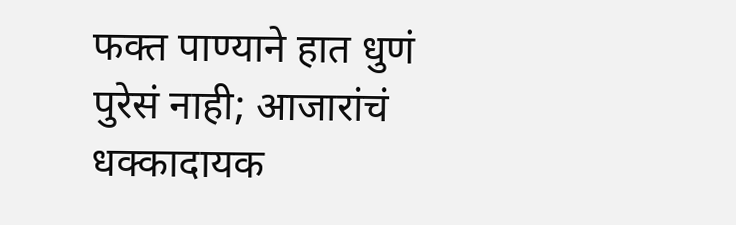फक्त पाण्याने हात धुणं पुरेसं नाही; आजारांचं धक्कादायक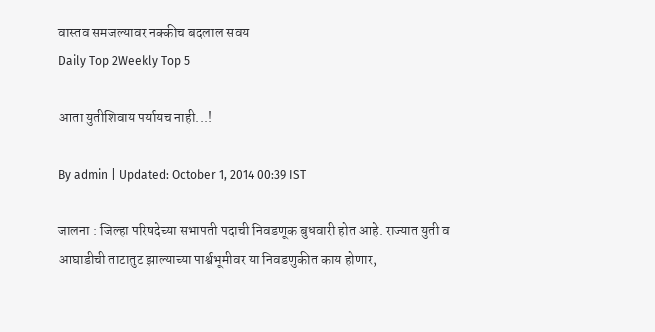वास्तव समजल्यावर नक्कीच बदलाल सवय
Daily Top 2Weekly Top 5

आता युतीशिवाय पर्यायच नाही...!

By admin | Updated: October 1, 2014 00:39 IST

जालना : जिल्हा परिषदेच्या सभापती पदाची निवडणूक बुधवारी होत आहे. राज्यात युती व आघाडीची ताटातुट झाल्याच्या पार्श्वभूमीवर या निवडणुकीत काय होणार,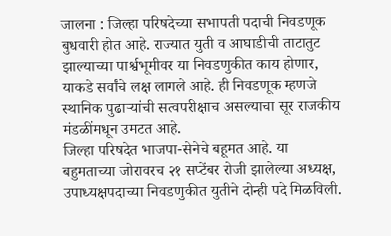जालना : जिल्हा परिषदेच्या सभापती पदाची निवडणूक बुधवारी होत आहे. राज्यात युती व आघाडीची ताटातुट झाल्याच्या पार्श्वभूमीवर या निवडणुकीत काय होणार, याकडे सर्वांचे लक्ष लागले आहे. ही निवडणूक म्हणजे स्थानिक पुढाऱ्यांची सत्वपरीक्षाच असल्याचा सूर राजकीय मंडळींमधून उमटत आहे.
जिल्हा परिषदेत भाजपा-सेनेचे बहूमत आहे. या बहुमताच्या जोरावरच २१ सप्टेंबर रोजी झालेल्या अध्यक्ष, उपाध्यक्षपदाच्या निवडणुकीत युतीने दोन्ही पदे मिळविली.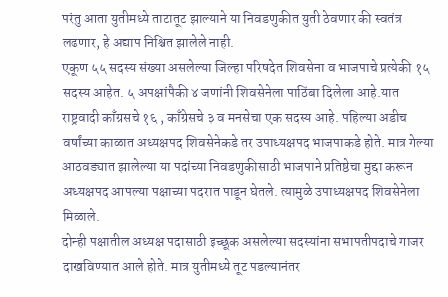परंतु आता युतीमध्ये ताटातूट झाल्याने या निवडणुकीत युती ठेवणार की स्वतंत्र लढणार, हे अद्याप निश्चित झालेले नाही.
एकूण ५५ सदस्य संख्या असलेल्या जिल्हा परिषदेत शिवसेना व भाजपाचे प्रत्येकी १५ सदस्य आहेत. ५ अपक्षांपैकी ४ जणांनी शिवसेनेला पाठिंबा दिलेला आहे.यात राष्ट्रवादी काँग्रसचे १६ , काँग्रेसचे ३ व मनसेचा एक सदस्य आहे. पहिल्या अडीच वर्षांच्या काळात अध्यक्षपद शिवसेनेकडे तर उपाध्यक्षपद भाजपाकडे होते. मात्र गेल्या आठवड्यात झालेल्या या पदांच्या निवडणुकीसाठी भाजपाने प्रतिष्ठेचा मुद्दा करून अध्यक्षपद आपल्या पक्षाच्या पदरात पाडून घेतले. त्यामुळे उपाध्यक्षपद शिवसेनेला मिळाले.
दोन्ही पक्षातील अध्यक्ष पदासाठी इच्छूक असलेल्या सदस्यांना सभापतीपदाचे गाजर दाखविण्यात आले होते. मात्र युतीमध्ये तूट पडल्यानंतर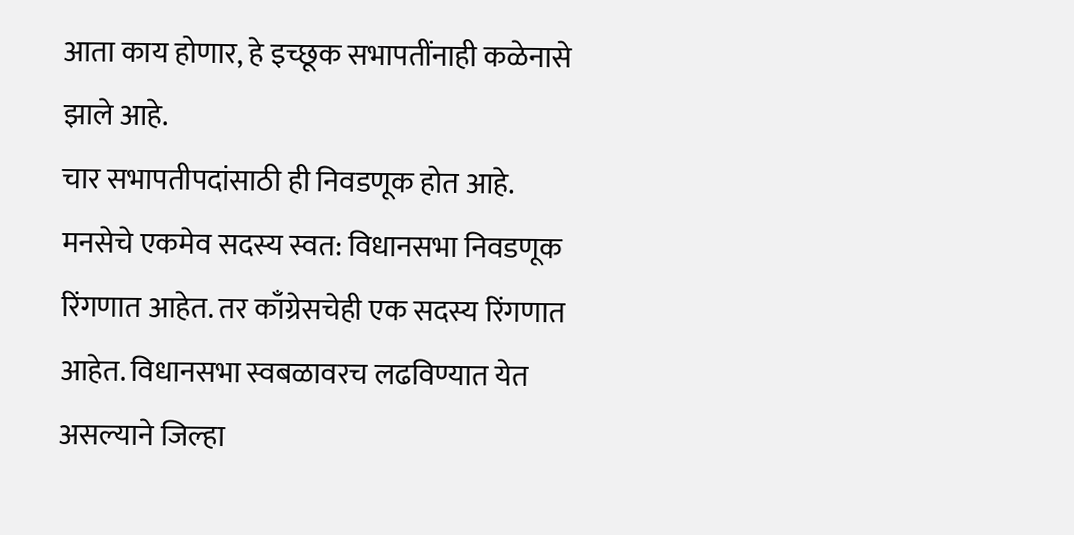आता काय होणार, हे इच्छूक सभापतींनाही कळेनासे झाले आहे.
चार सभापतीपदांसाठी ही निवडणूक होत आहे. मनसेचे एकमेव सदस्य स्वत: विधानसभा निवडणूक रिंगणात आहेत. तर काँग्रेसचेही एक सदस्य रिंगणात आहेत. विधानसभा स्वबळावरच लढविण्यात येत असल्याने जिल्हा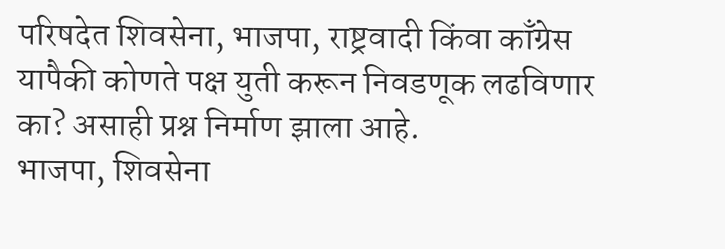परिषदेत शिवसेना, भाजपा, राष्ट्रवादी किंवा काँग्रेस यापैकी कोणते पक्ष युती करून निवडणूक लढविणार का? असाही प्रश्न निर्माण झाला आहे.
भाजपा, शिवसेना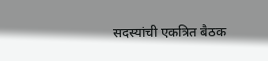सदस्यांची एकत्रित बैठक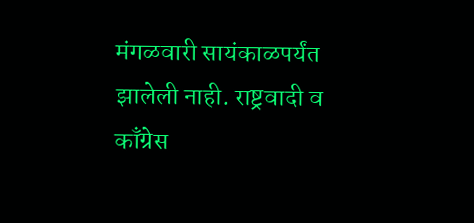मंगळवारी सायंकाळपर्यंत झालेली नाही. राष्ट्रवादी व काँग्रेस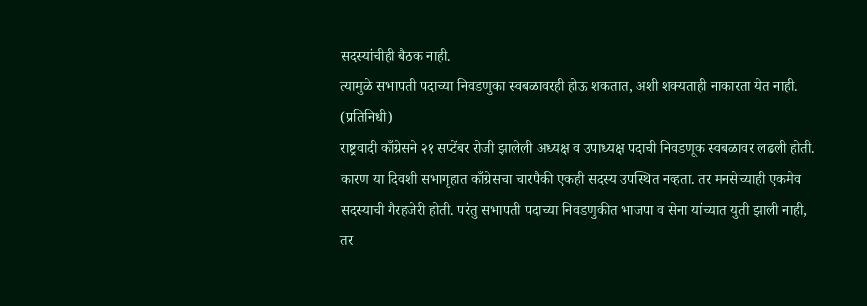सदस्यांचीही बैठक नाही.
त्यामुळे सभापती पदाच्या निवडणुका स्वबळावरही होऊ शकतात, अशी शक्यताही नाकारता येत नाही. (प्रतिनिधी)
राष्ट्रवादी काँग्रेसने २१ सप्टेंबर रोजी झालेली अध्यक्ष व उपाध्यक्ष पदाची निवडणूक स्वबळावर लढली होती. कारण या दिवशी सभागृहात काँग्रेसचा चारपैकी एकही सदस्य उपस्थित नव्हता. तर मनसेच्याही एकमेव सदस्याची गैरहजेरी होती. परंतु सभापती पदाच्या निवडणुकीत भाजपा व सेना यांच्यात युती झाली नाही, तर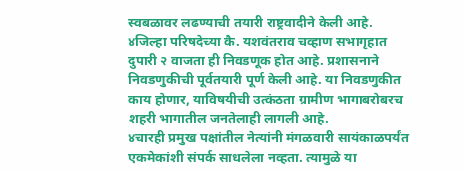स्वबळावर लढण्याची तयारी राष्ट्रवादीने केली आहे.
४जिल्हा परिषदेच्या कै. यशवंतराव चव्हाण सभागृहात दुपारी २ वाजता ही निवडणूक होत आहे. प्रशासनाने निवडणुकीची पूर्वतयारी पूर्ण केली आहे. या निवडणुकीत काय होणार, याविषयीची उत्कंठता ग्रामीण भागाबरोबरच शहरी भागातील जनतेलाही लागली आहे.
४चारही प्रमुख पक्षांतील नेत्यांनी मंगळवारी सायंकाळपर्यंत एकमेकांशी संपर्क साधलेला नव्हता. त्यामुळे या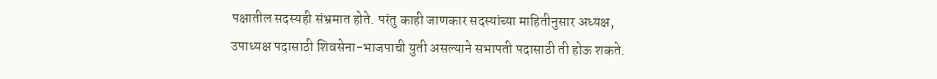पक्षातील सदस्यही संभ्रमात होते. परंतु काही जाणकार सदस्यांच्या माहितीनुसार अध्यक्ष, उपाध्यक्ष पदासाठी शिवसेना-भाजपाची युती असल्याने सभापती पदासाठी ती होऊ शकते.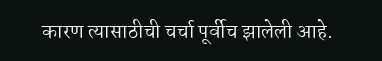कारण त्यासाठीची चर्चा पूर्वीच झालेली आहे.